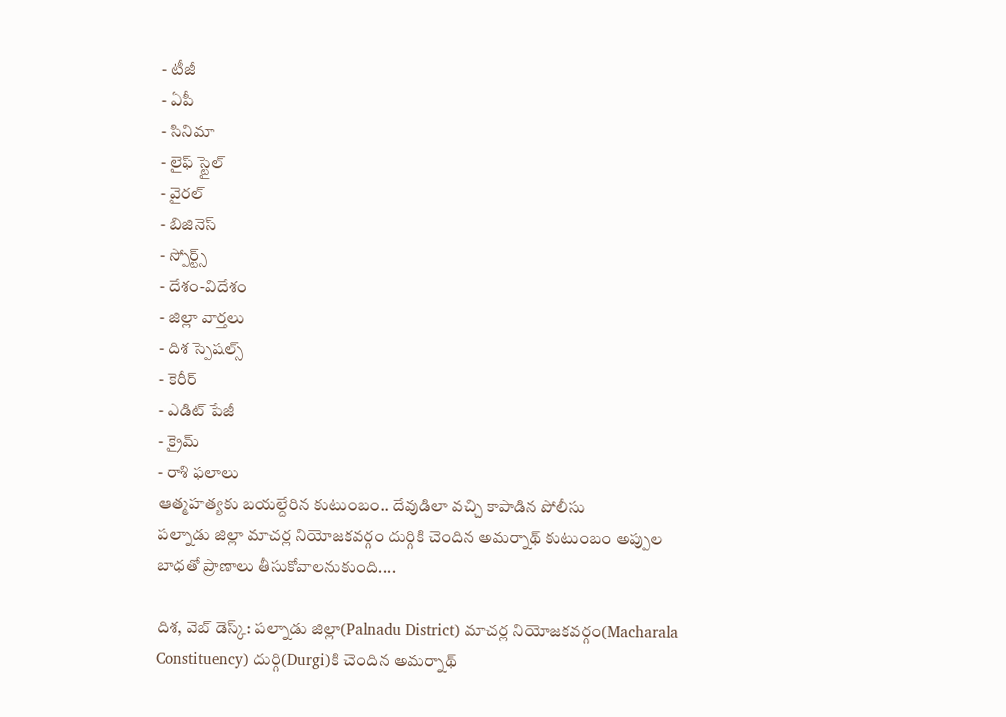- టీజీ
- ఏపీ
- సినిమా
- లైఫ్ స్టైల్
- వైరల్
- బిజినెస్
- స్పోర్ట్స్
- దేశం-విదేశం
- జిల్లా వార్తలు
- దిశ స్పెషల్స్
- కెరీర్
- ఎడిట్ పేజీ
- క్రైమ్
- రాశి ఫలాలు
ఆత్మహత్యకు బయల్దేరిన కుటుంబం.. దేవుడిలా వచ్చి కాపాడిన పోలీసు
పల్నాడు జిల్లా మాచర్ల నియోజకవర్గం దుర్గికి చెందిన అమర్నాథ్ కుటుంబం అప్పుల బాధతో ప్రాణాలు తీసుకోవాలనుకుంది....

దిశ, వెబ్ డెస్క్: పల్నాడు జిల్లా(Palnadu District) మాచర్ల నియోజకవర్గం(Macharala Constituency) దుర్గి(Durgi)కి చెందిన అమర్నాథ్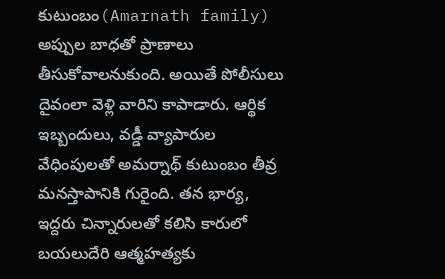కుటుంబం(Amarnath family) అప్పుల బాధతో ప్రాణాలు తీసుకోవాలనుకుంది. అయితే పోలీసులు దైవంలా వెళ్లి వారిని కాపాడారు. ఆర్థిక ఇబ్బందులు, వడ్డీ వ్యాపారుల వేధింపులతో అమర్నాథ్ కుటుంబం తీవ్ర మనస్తాపానికి గురైంది. తన భార్య, ఇద్దరు చిన్నారులతో కలిసి కారులో బయలుదేరి ఆత్మహత్యకు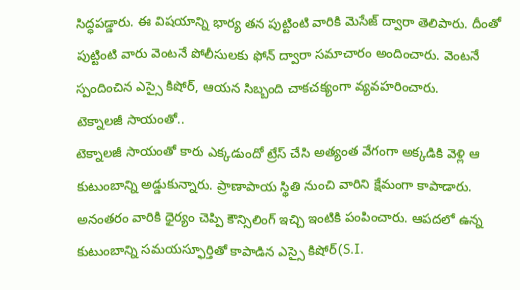సిద్ధపడ్డారు. ఈ విషయాన్ని భార్య తన పుట్టింటి వారికి మెసేజ్ ద్వారా తెలిపారు. దీంతో పుట్టింటి వారు వెంటనే పోలీసులకు ఫోన్ ద్వారా సమాచారం అందించారు. వెంటనే స్పందించిన ఎస్సై కిషోర్, ఆయన సిబ్బంది చాకచక్యంగా వ్యవహరించారు.
టెక్నాలజీ సాయంతో..
టెక్నాలజీ సాయంతో కారు ఎక్కడుందో ట్రేస్ చేసి అత్యంత వేగంగా అక్కడికి వెళ్లి ఆ కుటుంబాన్ని అడ్డుకున్నారు. ప్రాణాపాయ స్థితి నుంచి వారిని క్షేమంగా కాపాడారు. అనంతరం వారికి ధైర్యం చెప్పి కౌన్సిలింగ్ ఇచ్చి ఇంటికి పంపించారు. ఆపదలో ఉన్న కుటుంబాన్ని సమయస్ఫూర్తితో కాపాడిన ఎస్సై కిషోర్(S.I.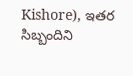Kishore), ఇతర సిబ్బందిని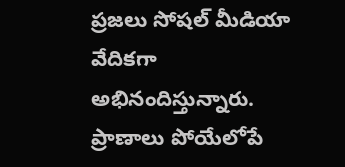ప్రజలు సోషల్ మీడియా వేదికగా అభినందిస్తున్నారు. ప్రాణాలు పోయేలోపే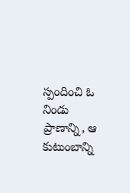స్పందించి ఓ నిండు ప్రాణాన్ని, ఆ కుటుంబాన్ని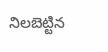నిలబెట్టిన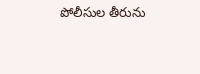పోలీసుల తీరును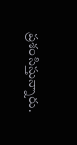ప్రశంసిస్తున్నారు.